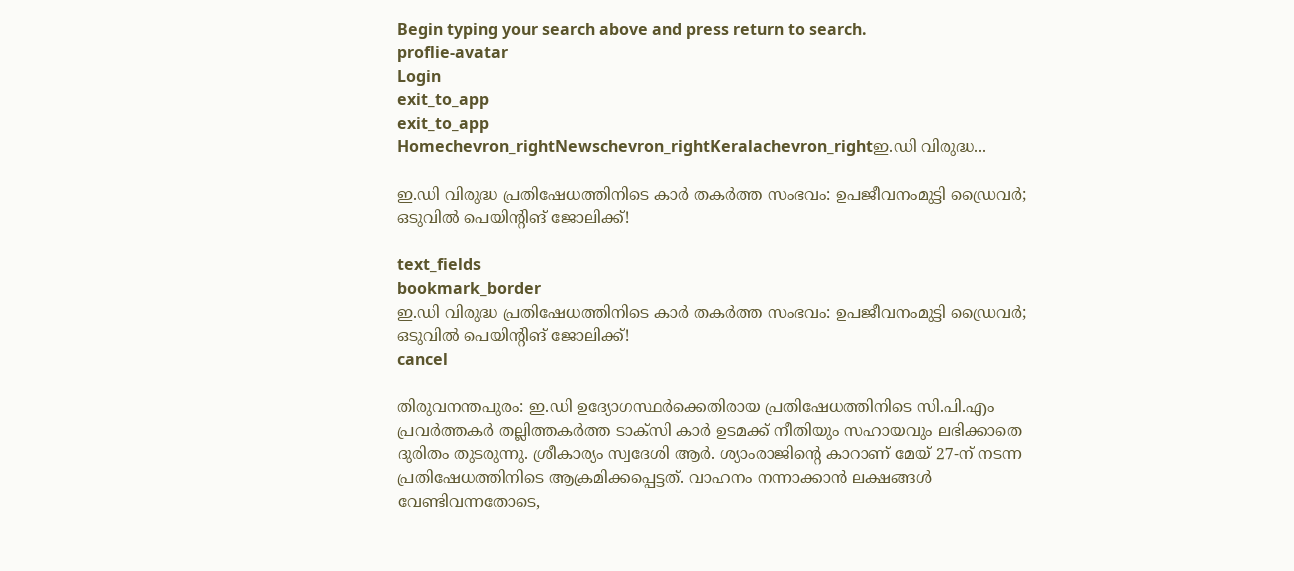Begin typing your search above and press return to search.
proflie-avatar
Login
exit_to_app
exit_to_app
Homechevron_rightNewschevron_rightKeralachevron_rightഇ.ഡി വിരുദ്ധ...

ഇ.ഡി വിരുദ്ധ പ്രതിഷേധത്തിനിടെ കാർ തകർത്ത സംഭവം: ഉപജീവനംമുട്ടി ഡ്രൈവർ; ഒടുവിൽ പെയിന്റിങ് ജോലിക്ക്!

text_fields
bookmark_border
ഇ.ഡി വിരുദ്ധ പ്രതിഷേധത്തിനിടെ കാർ തകർത്ത സംഭവം: ഉപജീവനംമുട്ടി ഡ്രൈവർ; ഒടുവിൽ പെയിന്റിങ് ജോലിക്ക്!
cancel

തിരുവനന്തപുരം: ഇ.ഡി ഉദ്യോഗസ്ഥർക്കെതിരായ പ്രതിഷേധത്തിനിടെ സി.പി.എം പ്രവർത്തകർ തല്ലിത്തകർത്ത ടാക്സി കാർ ഉടമക്ക് നീതിയും സഹായവും ലഭിക്കാതെ ദുരിതം തുടരുന്നു. ശ്രീകാര്യം സ്വദേശി ആർ. ശ്യാംരാജിന്റെ കാറാണ് മേയ് 27-ന് നടന്ന പ്രതിഷേധത്തിനിടെ ആക്രമിക്കപ്പെട്ടത്. വാഹനം നന്നാക്കാൻ ലക്ഷങ്ങൾ വേണ്ടിവന്നതോടെ,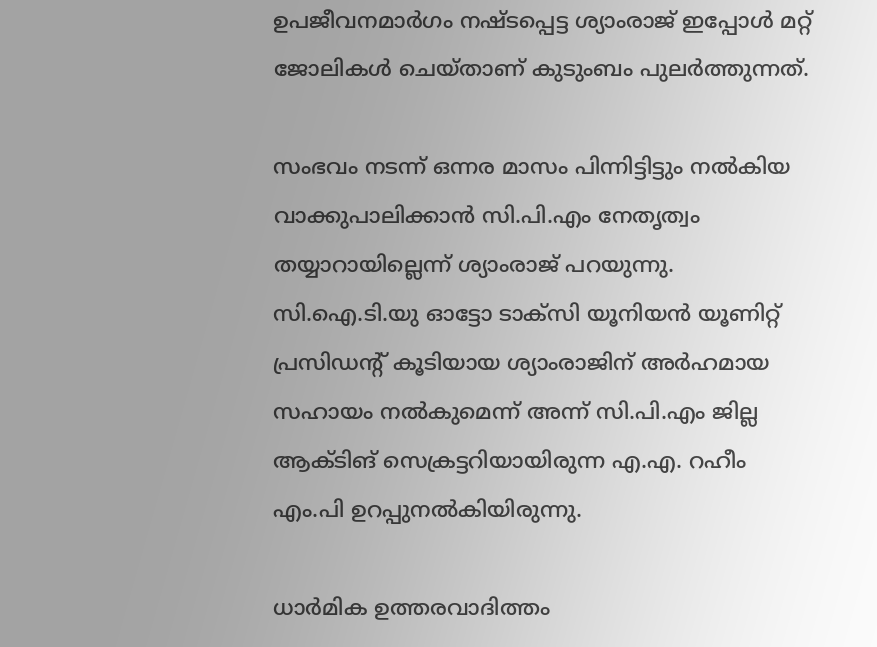ഉപജീവനമാർഗം നഷ്ടപ്പെട്ട ശ്യാംരാജ് ഇപ്പോൾ മറ്റ് ജോലികൾ ചെയ്താണ് കുടുംബം പുലർത്തുന്നത്.

സംഭവം നടന്ന് ഒന്നര മാസം പിന്നിട്ടിട്ടും നൽകിയ വാക്കുപാലിക്കാൻ സി.പി.എം നേതൃത്വം തയ്യാറായില്ലെന്ന് ശ്യാംരാജ് പറയുന്നു. സി.ഐ.ടി.യു ഓട്ടോ ടാക്സി യൂനിയൻ യൂണിറ്റ് പ്രസിഡന്റ് കൂടിയായ ശ്യാംരാജിന് അർഹമായ സഹായം നൽകുമെന്ന് അന്ന് സി.പി.എം ജില്ല ആക്ടിങ് സെക്രട്ടറിയായിരുന്ന എ.എ. റഹീം എം.പി ഉറപ്പുനൽകിയിരുന്നു.

ധാർമിക ഉത്തരവാദിത്തം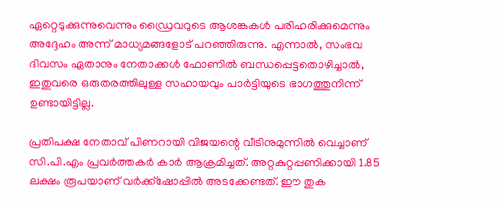ഏറ്റെടുക്കുന്നുവെന്നും ഡ്രൈവറുടെ ആശങ്കകൾ പരിഹരിക്കുമെന്നും അദ്ദേഹം അന്ന് മാധ്യമങ്ങളോട് പറഞ്ഞിരുന്നു. എന്നാൽ, സംഭവ ദിവസം ഏതാനും നേതാക്കൾ ഫോണിൽ ബന്ധപ്പെട്ടതൊഴിച്ചാൽ, ഇതുവരെ ഒരുതരത്തിലുള്ള സഹായവും പാർട്ടിയുടെ ഭാഗത്തുനിന്ന് ഉണ്ടായിട്ടില്ല.

പ്രതിപക്ഷ നേതാവ് പിണറായി വിജയന്റെ വീടിനുമുന്നിൽ വെച്ചാണ് സി.പി.എം പ്രവർത്തകർ കാർ ആക്രമിച്ചത്. അറ്റകുറ്റപ്പണിക്കായി 1.85 ലക്ഷം രൂപയാണ് വർക്ക്ഷോപ്പിൽ അടക്കേണ്ടത്. ഈ തുക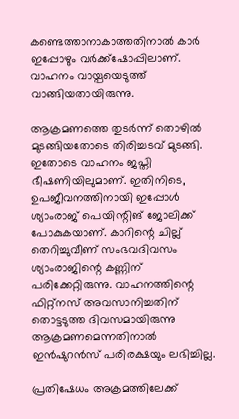കണ്ടെത്താനാകാത്തതിനാൽ കാർ ഇപ്പോഴും വർക്ക്ഷോപ്പിലാണ്. വാഹനം വായ്പയെടുത്ത് വാങ്ങിയതായിരുന്നു.

ആക്രമണത്തെ തുടർന്ന് തൊഴിൽ മുടങ്ങിയതോടെ തിരിച്ചടവ് മുടങ്ങി. ഇതോടെ വാഹനം ജപ്തി ഭീഷണിയിലുമാണ്. ഇതിനിടെ, ഉപജീവനത്തിനായി ഇപ്പോൾ ശ്യാംരാജ് പെയിന്റിങ് ജോലിക്ക് പോകുകയാണ്. കാറിന്റെ ചില്ല് തെറിച്ചുവീണ് സംഭവദിവസം ശ്യാംരാജിന്റെ കണ്ണിന് പരിക്കേറ്റിരുന്നു. വാഹനത്തിന്റെ ഫിറ്റ്നസ് അവസാനിച്ചതിന് തൊട്ടടുത്ത ദിവസമായിരുന്നു ആക്രമണമെന്നതിനാൽ ഇൻഷുറൻസ് പരിരക്ഷയും ലഭിച്ചില്ല.

പ്രതിഷേധം അക്രമത്തിലേക്ക്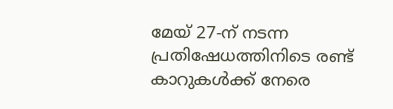മേയ് 27-ന് നടന്ന പ്രതിഷേധത്തിനിടെ രണ്ട് കാറുകൾക്ക് നേരെ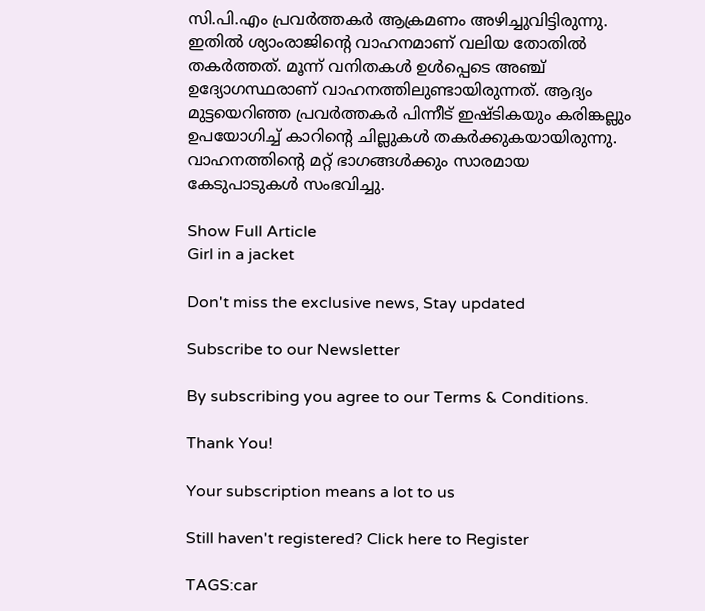സി.പി.എം പ്രവർത്തകർ ആക്രമണം അഴിച്ചുവിട്ടിരുന്നു. ഇതിൽ ശ്യാംരാജിന്റെ വാഹനമാണ് വലിയ തോതിൽ തകർത്തത്. മൂന്ന് വനിതകൾ ഉൾപ്പെടെ അഞ്ച് ഉദ്യോഗസ്ഥരാണ് വാഹനത്തിലുണ്ടായിരുന്നത്. ആദ്യം മുട്ടയെറിഞ്ഞ പ്രവർത്തകർ പിന്നീട് ഇഷ്ടികയും കരിങ്കല്ലും ഉപയോഗിച്ച് കാറിന്റെ ചില്ലുകൾ തകർക്കുകയായിരുന്നു. വാഹനത്തിന്റെ മറ്റ് ഭാഗങ്ങൾക്കും സാരമായ കേടുപാടുകൾ സംഭവിച്ചു.

Show Full Article
Girl in a jacket

Don't miss the exclusive news, Stay updated

Subscribe to our Newsletter

By subscribing you agree to our Terms & Conditions.

Thank You!

Your subscription means a lot to us

Still haven't registered? Click here to Register

TAGS:car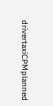drivertaxiCPMplanned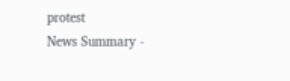protest
News Summary -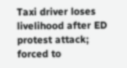Taxi driver loses livelihood after ED protest attack; forced to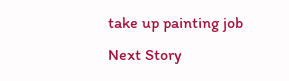take up painting job
Next Story